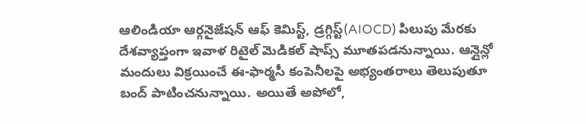ఆలిండియా ఆర్గనైజేషన్ ఆఫ్ కెమిస్ట్, డ్రగ్గిస్ట్(AIOCD) పిలుపు మేరకు దేశవ్యాప్తంగా ఇవాళ రిటైల్ మెడికల్ షాప్స్ మూతపడనున్నాయి. ఆన్లైన్లో మందులు విక్రయించే ఈ-ఫార్మసీ కంపెనీలపై అభ్యంతరాలు తెలుపుతూ బంద్ పాటించనున్నాయి. అయితే అపోలో,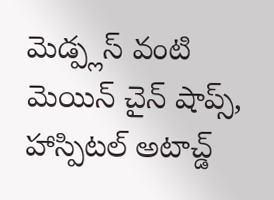మెడ్ప్లస్ వంటి మెయిన్ చైన్ షాప్స్, హాస్పిటల్ అటాచ్డ్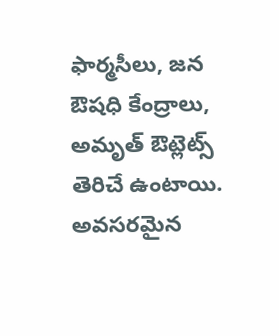ఫార్మసీలు, జన ఔషధి కేంద్రాలు, అమృత్ ఔట్లెట్స్ తెరిచే ఉంటాయి. అవసరమైన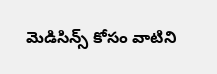మెడిసిన్స్ కోసం వాటిని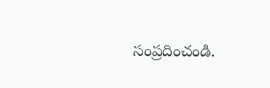సంప్రదించండి.